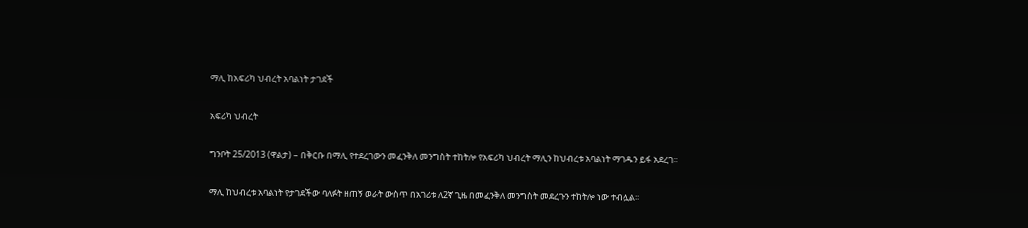ማሊ ከአፍሪካ ህብረት አባልነት ታገደች

አፍሪካ ህብረት

ግንቦት 25/2013 (ዋልታ) – በቅርቡ በማሊ የተደረገውን መፈንቅለ መንግስት ተከትሎ የአፍሪካ ህብረት ማሊን ከህብረቱ አባልነት ማገዱን ይፋ አደረገ፡፡

ማሊ ከህብረቱ አባልነት የታገደችው ባለፉት ዘጠኝ ወራት ውስጥ በአገሪቱ ለ2ኛ ጊዜ በመፈንቅለ መንግስት መደረጉን ተከትሎ ነው ተብሏል፡፡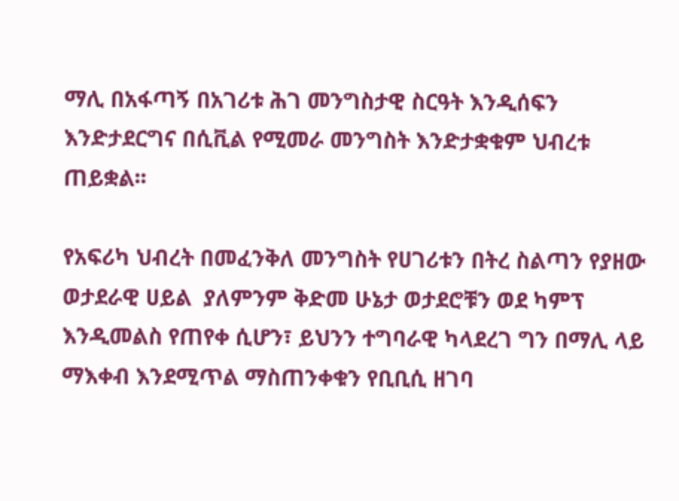ማሊ በአፋጣኝ በአገሪቱ ሕገ መንግስታዊ ስርዓት እንዲሰፍን እንድታደርግና በሲቪል የሚመራ መንግስት እንድታቋቁም ህብረቱ ጠይቋል፡፡

የአፍሪካ ህብረት በመፈንቅለ መንግስት የሀገሪቱን በትረ ስልጣን የያዘው ወታደራዊ ሀይል  ያለምንም ቅድመ ሁኔታ ወታደሮቹን ወደ ካምፕ እንዲመልስ የጠየቀ ሲሆን፣ ይህንን ተግባራዊ ካላደረገ ግን በማሊ ላይ ማእቀብ እንደሚጥል ማስጠንቀቁን የቢቢሲ ዘገባ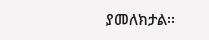ያመለክታል፡፡